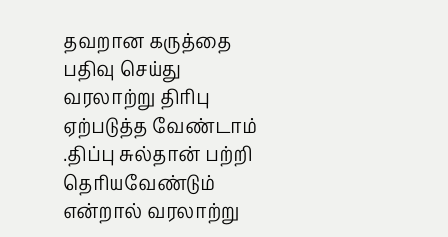தவறான கருத்தை பதிவு செய்து வரலாற்று திரிபு ஏற்படுத்த வேண்டாம் .திப்பு சுல்தான் பற்றி தெரியவேண்டும் என்றால் வரலாற்று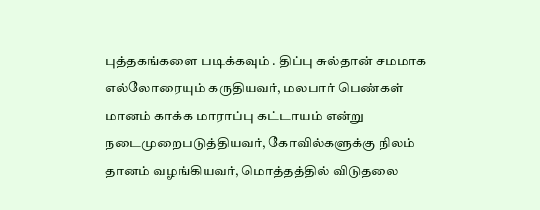புத்தகங்களை படிக்கவும் . திப்பு சுல்தான் சமமாக எல்லோரையும் கருதியவர், மலபார் பெண்கள் மானம் காக்க மாராப்பு கட்டாயம் என்று நடைமுறைபடுத்தியவர், கோவில்களுக்கு நிலம் தானம் வழங்கியவர், மொத்தத்தில் விடுதலை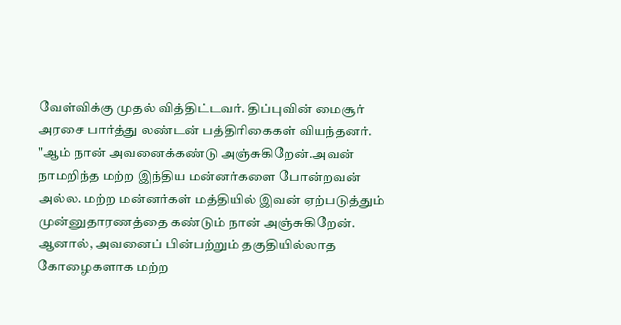வேள்விக்கு முதல் வித்திட்டவர். திப்புவின் மைசூர் அரசை பார்த்து லண்டன் பத்திரிகைகள் வியந்தனர். "ஆம் நான் அவனைக்கண்டு அஞ்சுகிறேன்.அவன் நாமறிந்த மற்ற இந்திய மன்னர்களை போன்றவன் அல்ல. மற்ற மன்னர்கள் மத்தியில் இவன் ஏற்படுத்தும் முன்னுதாரணத்தை கண்டும் நான் அஞ்சுகிறேன். ஆனால், அவனைப் பின்பற்றும் தகுதியில்லாத கோழைகளாக மற்ற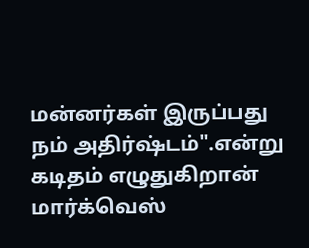மன்னர்கள் இருப்பது நம் அதிர்ஷ்டம்".என்று கடிதம் எழுதுகிறான் மார்க்வெஸ்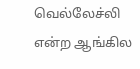வெல்லேச்லி என்ற ஆங்கில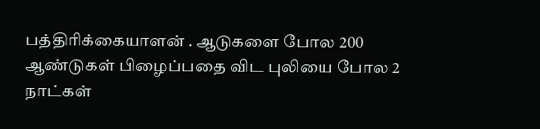பத்திரிக்கையாளன் . ஆடுகளை போல 200 ஆண்டுகள் பிழைப்பதை விட புலியை போல 2 நாட்கள்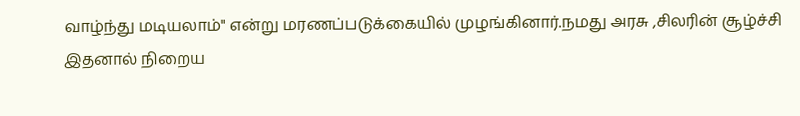வாழ்ந்து மடியலாம்" என்று மரணப்படுக்கையில் முழங்கினார்.நமது அரசு ,சிலரின் சூழ்ச்சி இதனால் நிறைய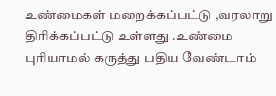உண்மைகள் மறைக்கப்பட்டு ,வரலாறு திரிக்கப்பட்டு உள்ளது .உண்மை புரியாமல் கருத்து பதிய வேண்டாம்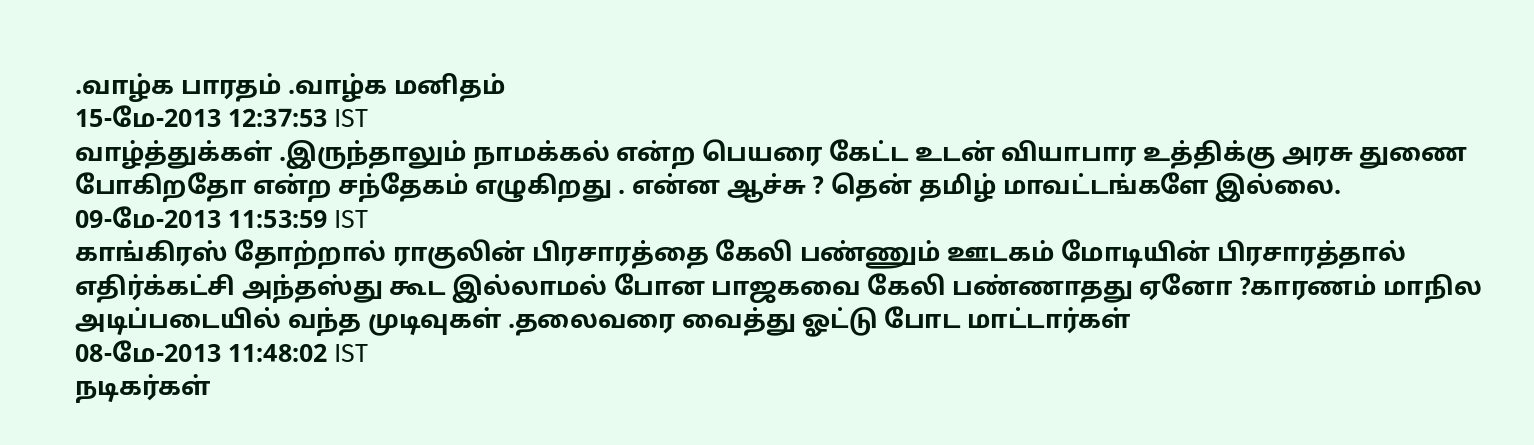.வாழ்க பாரதம் .வாழ்க மனிதம்
15-மே-2013 12:37:53 IST
வாழ்த்துக்கள் .இருந்தாலும் நாமக்கல் என்ற பெயரை கேட்ட உடன் வியாபார உத்திக்கு அரசு துணை போகிறதோ என்ற சந்தேகம் எழுகிறது . என்ன ஆச்சு ? தென் தமிழ் மாவட்டங்களே இல்லை.
09-மே-2013 11:53:59 IST
காங்கிரஸ் தோற்றால் ராகுலின் பிரசாரத்தை கேலி பண்ணும் ஊடகம் மோடியின் பிரசாரத்தால் எதிர்க்கட்சி அந்தஸ்து கூட இல்லாமல் போன பாஜகவை கேலி பண்ணாதது ஏனோ ?காரணம் மாநில அடிப்படையில் வந்த முடிவுகள் .தலைவரை வைத்து ஓட்டு போட மாட்டார்கள்
08-மே-2013 11:48:02 IST
நடிகர்கள்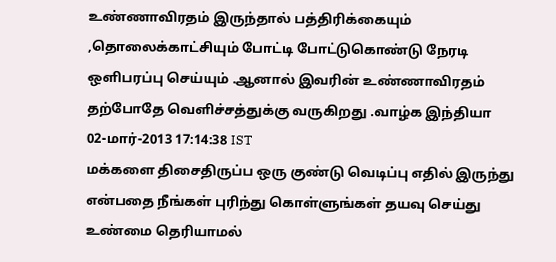உண்ணாவிரதம் இருந்தால் பத்திரிக்கையும் ,தொலைக்காட்சியும் போட்டி போட்டுகொண்டு நேரடி ஒளிபரப்பு செய்யும் .ஆனால் இவரின் உண்ணாவிரதம் தற்போதே வெளிச்சத்துக்கு வருகிறது .வாழ்க இந்தியா
02-மார்-2013 17:14:38 IST
மக்களை திசைதிருப்ப ஒரு குண்டு வெடிப்பு எதில் இருந்து என்பதை நீங்கள் புரிந்து கொள்ளுங்கள் தயவு செய்து உண்மை தெரியாமல்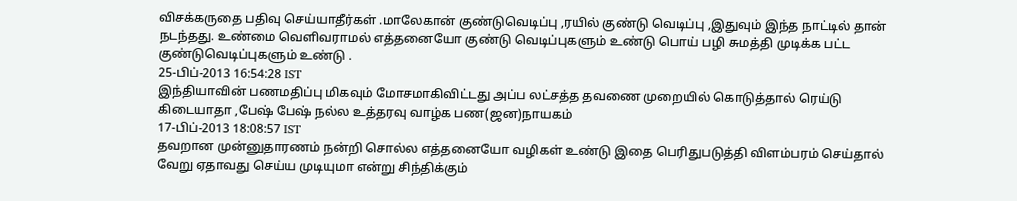விசக்கருதை பதிவு செய்யாதீர்கள் .மாலேகான் குண்டுவெடிப்பு ,ரயில் குண்டு வெடிப்பு ,இதுவும் இந்த நாட்டில் தான் நடந்தது. உண்மை வெளிவராமல் எத்தனையோ குண்டு வெடிப்புகளும் உண்டு பொய் பழி சுமத்தி முடிக்க பட்ட குண்டுவெடிப்புகளும் உண்டு .
25-பிப்-2013 16:54:28 IST
இந்தியாவின் பணமதிப்பு மிகவும் மோசமாகிவிட்டது அப்ப லட்சத்த தவணை முறையில் கொடுத்தால் ரெய்டு கிடையாதா ,பேஷ் பேஷ் நல்ல உத்தரவு வாழ்க பண(ஜன)நாயகம்
17-பிப்-2013 18:08:57 IST
தவறான முன்னுதாரணம் நன்றி சொல்ல எத்தனையோ வழிகள் உண்டு இதை பெரிதுபடுத்தி விளம்பரம் செய்தால் வேறு ஏதாவது செய்ய முடியுமா என்று சிந்திக்கும்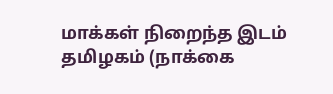மாக்கள் நிறைந்த இடம் தமிழகம் (நாக்கை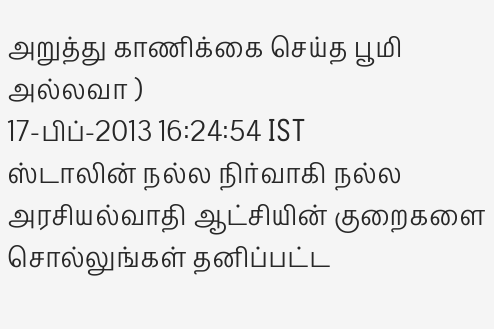அறுத்து காணிக்கை செய்த பூமி அல்லவா )
17-பிப்-2013 16:24:54 IST
ஸ்டாலின் நல்ல நிர்வாகி நல்ல அரசியல்வாதி ஆட்சியின் குறைகளை சொல்லுங்கள் தனிப்பட்ட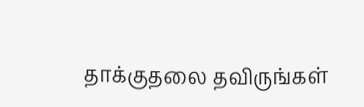தாக்குதலை தவிருங்கள்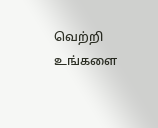வெற்றி உங்களை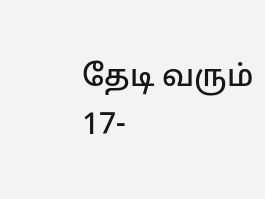தேடி வரும்
17-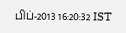பிப்-2013 16:20:32 IST